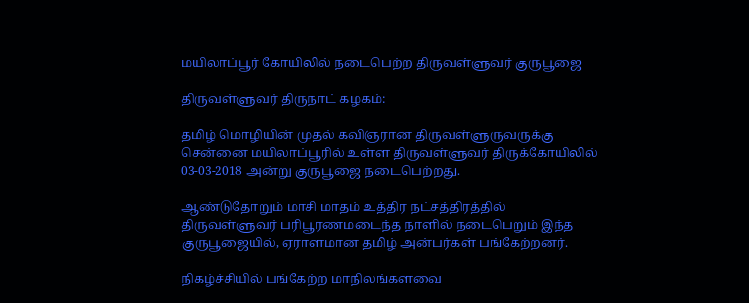மயிலாப்பூர் கோயிலில் நடைபெற்ற திருவள்ளுவர் குருபூஜை

திருவள்ளுவர் திருநாட் கழகம்:

தமிழ் மொழியின் முதல் கவிஞரான திருவள்ளுருவருக்கு சென்னை மயிலாப்பூரில் உள்ள திருவள்ளுவர் திருக்கோயிலில் 03-03-2018 அன்று குருபூஜை நடைபெற்றது.

ஆண்டுதோறும் மாசி மாதம் உத்திர நட்சத்திரத்தில் திருவள்ளுவர் பரிபூரணமடைந்த நாளில் நடைபெறும் இந்த குருபூஜையில், ஏராளமான தமிழ் அன்பர்கள் பங்கேற்றனர்.

நிகழ்ச்சியில் பங்கேற்ற மாநிலங்களவை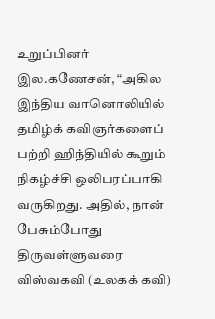உறுப்பினர் இல.கணேசன், “அகில இந்திய வானொலியில் தமிழ்க் கவிஞர்களைப் பற்றி ஹிந்தியில் கூறும் நிகழ்ச்சி ஒலிபரப்பாகி வருகிறது. அதில், நான் பேசும்போது திருவள்ளுவரை விஸ்வகவி (உலகக் கவி)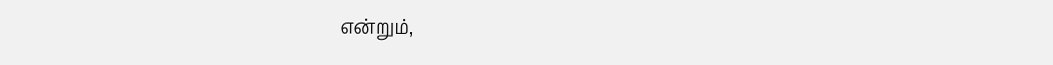என்றும்,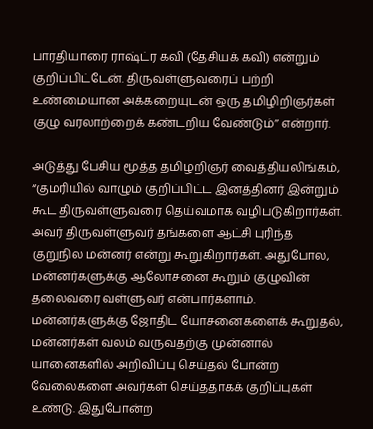பாரதியாரை ராஷ்ட்ர கவி (தேசியக் கவி) என்றும் குறிப்பிட்டேன். திருவள்ளுவரைப் பற்றி உண்மையான அக்கறையுடன் ஒரு தமிழிறிஞர்கள் குழு வரலாற்றைக் கண்டறிய வேண்டும்’’ என்றார்.

அடுத்து பேசிய மூத்த தமிழறிஞர் வைத்தியலிங்கம், “குமரியில் வாழும் குறிப்பிட்ட இனத்தினர் இன்றும் கூட திருவள்ளுவரை தெய்வமாக வழிபடுகிறார்கள். அவர் திருவள்ளுவர் தங்களை ஆட்சி புரிந்த குறுநில மன்னர் என்று கூறுகிறார்கள். அதுபோல, மன்னர்களுக்கு ஆலோசனை கூறும் குழுவின் தலைவரை வள்ளுவர் என்பார்களாம். மன்னர்களுக்கு ஜோதிட யோசனைகளைக் கூறுதல், மன்னர்கள் வலம் வருவதற்கு முன்னால் யானைகளில் அறிவிப்பு செய்தல் போன்ற வேலைகளை அவர்கள் செய்ததாகக் குறிப்புகள் உண்டு. இதுபோன்ற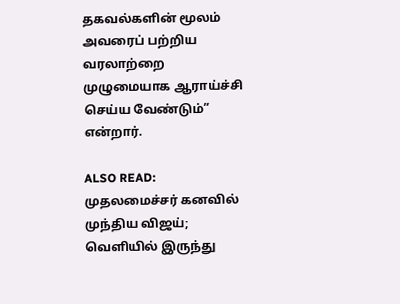தகவல்களின் மூலம் அவரைப் பற்றிய வரலாற்றை முழுமையாக ஆராய்ச்சி செய்ய வேண்டும்” என்றார்.

ALSO READ:  முதலமைச்சர் கனவில் முந்திய விஜய்; வெளியில் இருந்து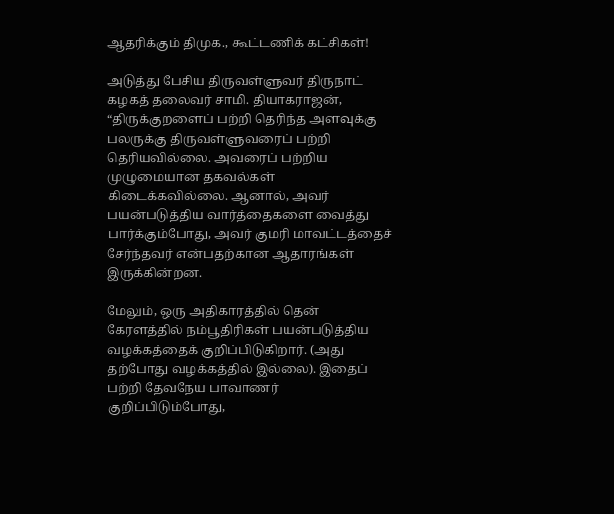ஆதரிக்கும் திமுக., கூட்டணிக் கட்சிகள்!

அடுத்து பேசிய திருவள்ளுவர் திருநாட் கழகத் தலைவர் சாமி. தியாகராஜன், “திருக்குறளைப் பற்றி தெரிந்த அளவுக்கு பலருக்கு திருவள்ளுவரைப் பற்றி தெரியவில்லை. அவரைப் பற்றிய முழுமையான தகவல்கள் கிடைக்கவில்லை. ஆனால், அவர் பயன்படுத்திய வார்த்தைகளை வைத்து பார்க்கும்போது, அவர் குமரி மாவட்டத்தைச் சேர்ந்தவர் என்பதற்கான ஆதாரங்கள் இருக்கின்றன.

மேலும், ஒரு அதிகாரத்தில் தென் கேரளத்தில் நம்பூதிரிகள் பயன்படுத்திய வழக்கத்தைக் குறிப்பிடுகிறார். (அது தற்போது வழக்கத்தில் இல்லை). இதைப் பற்றி தேவநேய பாவாணர் குறிப்பிடும்போது,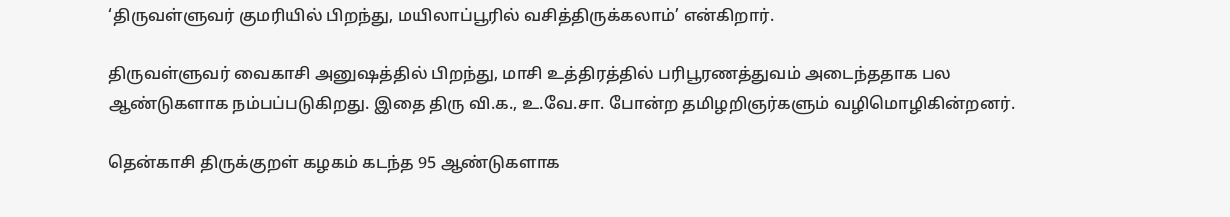‘திருவள்ளுவர் குமரியில் பிறந்து, மயிலாப்பூரில் வசித்திருக்கலாம்’ என்கிறார்.

திருவள்ளுவர் வைகாசி அனுஷத்தில் பிறந்து, மாசி உத்திரத்தில் பரிபூரணத்துவம் அடைந்ததாக பல ஆண்டுகளாக நம்பப்படுகிறது. இதை திரு வி.க., உ.வே.சா. போன்ற தமிழறிஞர்களும் வழிமொழிகின்றனர்.

தென்காசி திருக்குறள் கழகம் கடந்த 95 ஆண்டுகளாக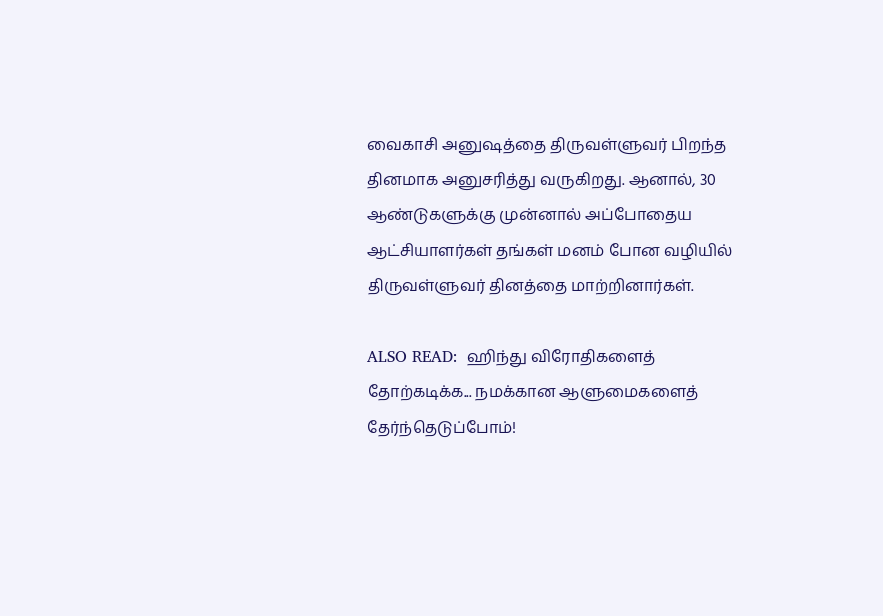வைகாசி அனுஷத்தை திருவள்ளுவர் பிறந்த தினமாக அனுசரித்து வருகிறது. ஆனால், 30 ஆண்டுகளுக்கு முன்னால் அப்போதைய ஆட்சியாளர்கள் தங்கள் மனம் போன வழியில் திருவள்ளுவர் தினத்தை மாற்றினார்கள்.

ALSO READ:  ஹிந்து விரோதிகளைத் தோற்கடிக்க... நமக்கான ஆளுமைகளைத் தேர்ந்தெடுப்போம்!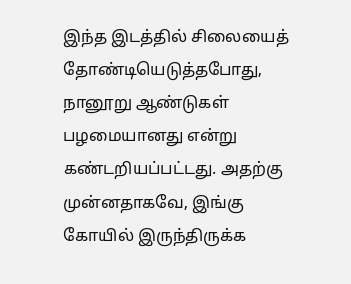இந்த இடத்தில் சிலையைத் தோண்டியெடுத்தபோது, நானூறு ஆண்டுகள் பழமையானது என்று கண்டறியப்பட்டது. அதற்கு முன்னதாகவே, இங்கு கோயில் இருந்திருக்க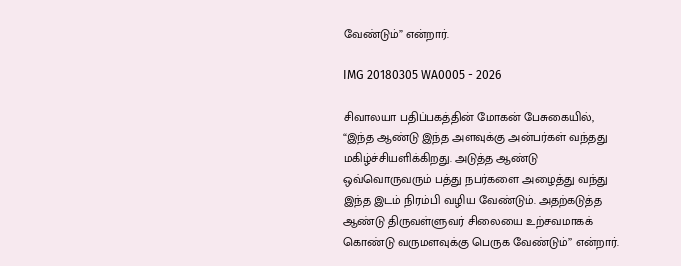வேண்டும்” என்றார்.

IMG 20180305 WA0005 - 2026

சிவாலயா பதிப்பகத்தின் மோகன் பேசுகையில், “இந்த ஆண்டு இந்த அளவுக்கு அன்பர்கள் வந்தது மகிழ்ச்சியளிக்கிறது. அடுத்த ஆண்டு ஒவ்வொருவரும் பத்து நபர்களை அழைத்து வந்து இந்த இடம் நிரம்பி வழிய வேண்டும். அதற்கடுத்த ஆண்டு திருவள்ளுவர் சிலையை உற்சவமாகக் கொண்டு வருமளவுக்கு பெருக வேண்டும்’’ என்றார்.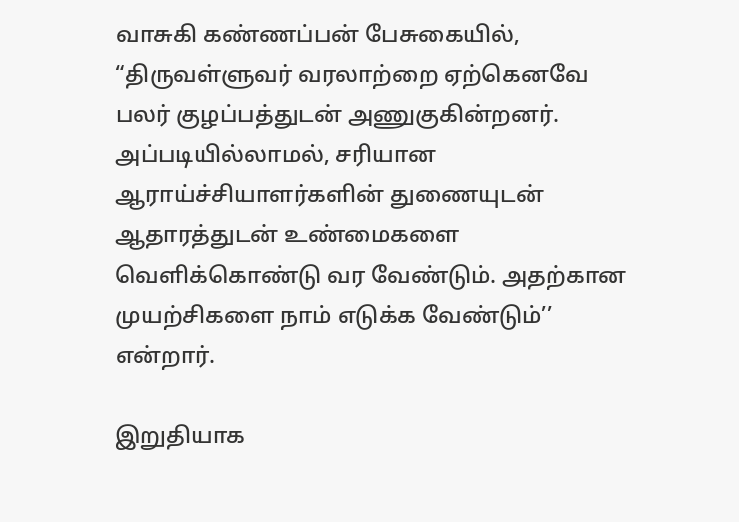வாசுகி கண்ணப்பன் பேசுகையில், “திருவள்ளுவர் வரலாற்றை ஏற்கெனவே பலர் குழப்பத்துடன் அணுகுகின்றனர். அப்படியில்லாமல், சரியான ஆராய்ச்சியாளர்களின் துணையுடன் ஆதாரத்துடன் உண்மைகளை வெளிக்கொண்டு வர வேண்டும். அதற்கான முயற்சிகளை நாம் எடுக்க வேண்டும்’’ என்றார்.

இறுதியாக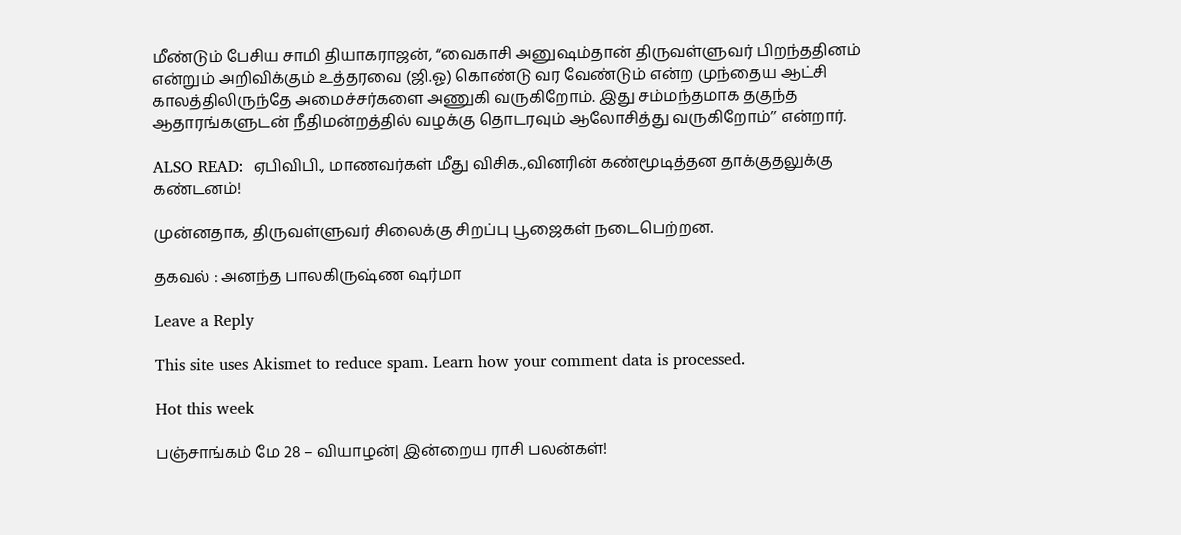மீண்டும் பேசிய சாமி தியாகராஜன், “வைகாசி அனுஷம்தான் திருவள்ளுவர் பிறந்ததினம் என்றும் அறிவிக்கும் உத்தரவை (ஜி.ஓ) கொண்டு வர வேண்டும் என்ற முந்தைய ஆட்சி காலத்திலிருந்தே அமைச்சர்களை அணுகி வருகிறோம். இது சம்மந்தமாக தகுந்த ஆதாரங்களுடன் நீதிமன்றத்தில் வழக்கு தொடரவும் ஆலோசித்து வருகிறோம்’’ என்றார்.

ALSO READ:  ஏபிவிபி., மாணவர்கள் மீது விசிக.,வினரின் கண்மூடித்தன தாக்குதலுக்கு கண்டனம்!

முன்னதாக, திருவள்ளுவர் சிலைக்கு சிறப்பு பூஜைகள் நடைபெற்றன.

தகவல் : அனந்த பாலகிருஷ்ண ஷர்மா

Leave a Reply

This site uses Akismet to reduce spam. Learn how your comment data is processed.

Hot this week

பஞ்சாங்கம் மே 28 – வியாழன்| இன்றைய ராசி பலன்கள்!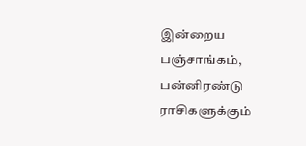இன்றைய பஞ்சாங்கம், பன்னிரண்டு ராசிகளுக்கும்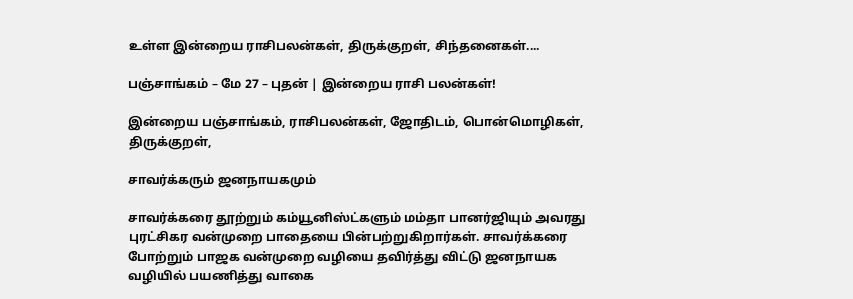உள்ள இன்றைய ராசிபலன்கள், திருக்குறள், சிந்தனைகள்....

பஞ்சாங்கம் – மே 27 – புதன் | இன்றைய ராசி பலன்கள்!

இன்றைய பஞ்சாங்கம், ராசிபலன்கள், ஜோதிடம், பொன்மொழிகள், திருக்குறள்,

சாவர்க்கரும் ஜனநாயகமும்

சாவர்க்கரை தூற்றும் கம்யூனிஸ்ட்களும் மம்தா பானர்ஜியும் அவரது புரட்சிகர வன்முறை பாதையை பின்பற்றுகிறார்கள். சாவர்க்கரை போற்றும் பாஜக வன்முறை வழியை தவிர்த்து விட்டு ஜனநாயக வழியில் பயணித்து வாகை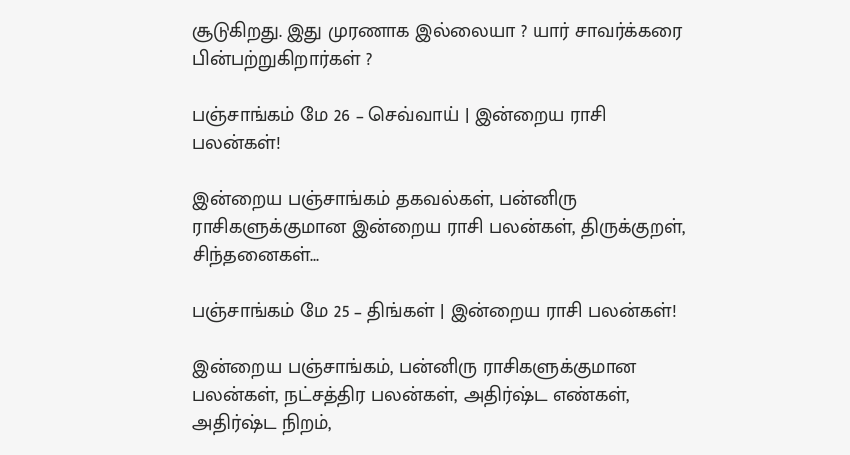சூடுகிறது. இது முரணாக இல்லையா ? யார் சாவர்க்கரை பின்பற்றுகிறார்கள் ?

பஞ்சாங்கம் மே 26 – செவ்வாய் | இன்றைய ராசி பலன்கள்!

இன்றைய பஞ்சாங்கம் தகவல்கள், பன்னிரு ராசிகளுக்குமான இன்றைய ராசி பலன்கள், திருக்குறள், சிந்தனைகள்...

பஞ்சாங்கம் மே 25 – திங்கள் | இன்றைய ராசி பலன்கள்!

இன்றைய பஞ்சாங்கம், பன்னிரு ராசிகளுக்குமான பலன்கள், நட்சத்திர பலன்கள், அதிர்ஷ்ட எண்கள், அதிர்ஷ்ட நிறம்,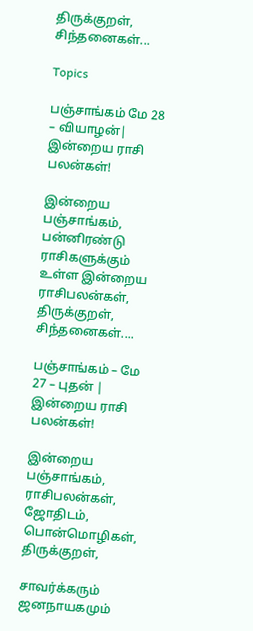திருக்குறள், சிந்தனைகள்...

Topics

பஞ்சாங்கம் மே 28 – வியாழன்| இன்றைய ராசி பலன்கள்!

இன்றைய பஞ்சாங்கம், பன்னிரண்டு ராசிகளுக்கும் உள்ள இன்றைய ராசிபலன்கள், திருக்குறள், சிந்தனைகள்....

பஞ்சாங்கம் – மே 27 – புதன் | இன்றைய ராசி பலன்கள்!

இன்றைய பஞ்சாங்கம், ராசிபலன்கள், ஜோதிடம், பொன்மொழிகள், திருக்குறள்,

சாவர்க்கரும் ஜனநாயகமும்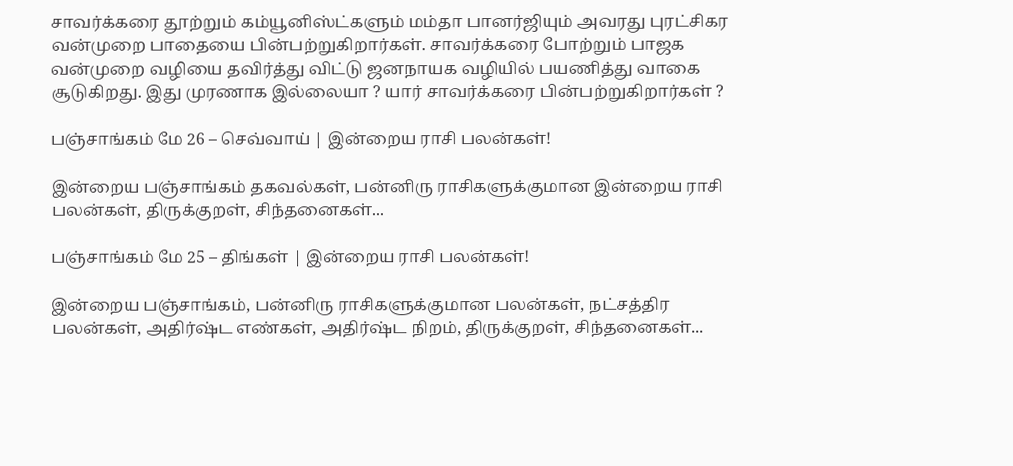சாவர்க்கரை தூற்றும் கம்யூனிஸ்ட்களும் மம்தா பானர்ஜியும் அவரது புரட்சிகர வன்முறை பாதையை பின்பற்றுகிறார்கள். சாவர்க்கரை போற்றும் பாஜக வன்முறை வழியை தவிர்த்து விட்டு ஜனநாயக வழியில் பயணித்து வாகை சூடுகிறது. இது முரணாக இல்லையா ? யார் சாவர்க்கரை பின்பற்றுகிறார்கள் ?

பஞ்சாங்கம் மே 26 – செவ்வாய் | இன்றைய ராசி பலன்கள்!

இன்றைய பஞ்சாங்கம் தகவல்கள், பன்னிரு ராசிகளுக்குமான இன்றைய ராசி பலன்கள், திருக்குறள், சிந்தனைகள்...

பஞ்சாங்கம் மே 25 – திங்கள் | இன்றைய ராசி பலன்கள்!

இன்றைய பஞ்சாங்கம், பன்னிரு ராசிகளுக்குமான பலன்கள், நட்சத்திர பலன்கள், அதிர்ஷ்ட எண்கள், அதிர்ஷ்ட நிறம், திருக்குறள், சிந்தனைகள்...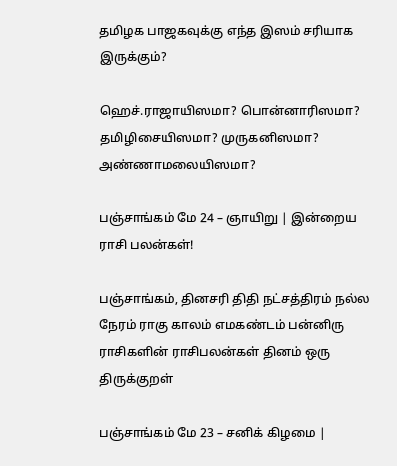தமிழக பாஜகவுக்கு எந்த இஸம் சரியாக இருக்கும்?

ஹெச்.ராஜாயிஸமா? பொன்னாரிஸமா? தமிழிசையிஸமா? முருகனிஸமா? அண்ணாமலையிஸமா?

பஞ்சாங்கம் மே 24 – ஞாயிறு | இன்றைய ராசி பலன்கள்!

பஞ்சாங்கம், தினசரி திதி நட்சத்திரம் நல்ல நேரம் ராகு காலம் எமகண்டம் பன்னிரு ராசிகளின் ராசிபலன்கள் தினம் ஒரு திருக்குறள்

பஞ்சாங்கம் மே 23 – சனிக் கிழமை |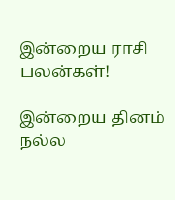இன்றைய ராசி பலன்கள்!

இன்றைய தினம் நல்ல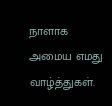நாளாக அமைய எமது வாழ்த்துகள்.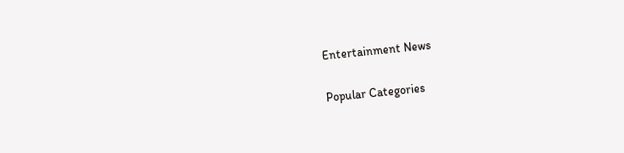Entertainment News

Popular Categories